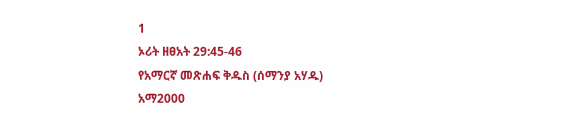1
ኦሪት ዘፀአት 29:45-46
የአማርኛ መጽሐፍ ቅዱስ (ሰማንያ አሃዱ)
አማ2000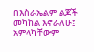በእስራኤልም ልጆች መካከል እኖራለሁ፤ አምላካቸውም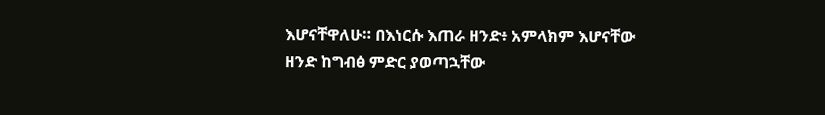እሆናቸዋለሁ። በእነርሱ እጠራ ዘንድ፥ አምላክም እሆናቸው ዘንድ ከግብፅ ምድር ያወጣኋቸው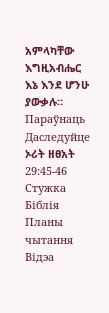አምላካቸው እግዚአብሔር እኔ እንደ ሆንሁ ያውቃሉ።
Параўнаць
Даследуйце ኦሪት ዘፀአት 29:45-46
Стужка
Біблія
Планы чытання
Відэа